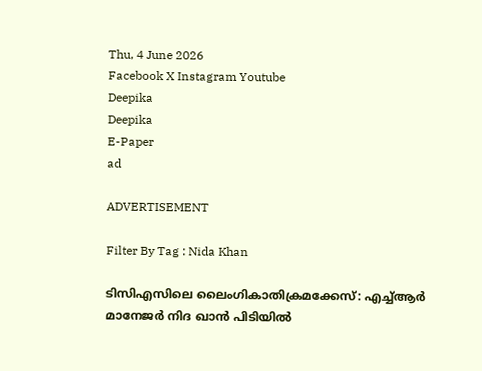Thu, 4 June 2026
Facebook X Instagram Youtube
Deepika
Deepika
E-Paper
ad

ADVERTISEMENT

Filter By Tag : Nida Khan

ടിസിഎസിലെ ലൈംഗികാതിക്രമക്കേസ്: എച്ച്ആർ മാനേജർ നിദ ഖാൻ പിടിയിൽ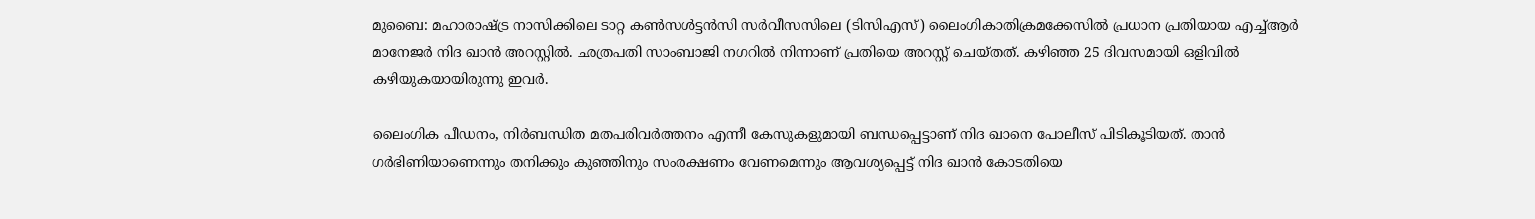മുബൈ: മഹാരാഷ്ട്ര നാസിക്കിലെ ടാറ്റ കൺസൾട്ടൻസി സർവീസസിലെ (ടിസിഎസ്) ലൈംഗികാതിക്രമക്കേസിൽ പ്രധാന പ്രതിയായ എച്ച്ആ‍ർ മാനേജർ നിദ ഖാൻ അറസ്റ്റിൽ. ഛത്രപതി സാംബാജി നഗറിൽ നിന്നാണ് പ്രതിയെ അറസ്റ്റ് ചെയ്തത്. കഴിഞ്ഞ 25 ദിവസമായി ഒളിവിൽ കഴിയുകയായിരുന്നു ഇവർ.

ലൈംഗിക പീഡനം, നിർബന്ധിത മതപരിവർത്തനം എന്നീ കേസുകളുമായി ബന്ധപ്പെട്ടാണ് നിദ ഖാനെ പോലീസ് പിടികൂടിയത്. താൻ ഗ‍ർഭിണിയാണെന്നും തനിക്കും കുഞ്ഞിനും സംരക്ഷണം വേണമെന്നും ആവശ്യപ്പെട്ട് നിദ ഖാൻ കോടതിയെ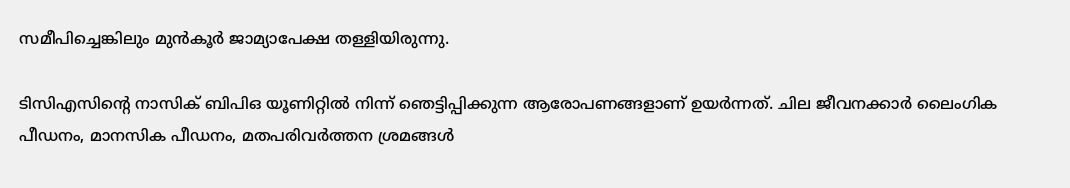സമീപിച്ചെങ്കിലും മുൻകൂർ ജാമ്യാപേക്ഷ തള്ളിയിരുന്നു.

ടിസിഎസിന്‍റെ നാസിക് ബിപിഒ യൂണിറ്റിൽ നിന്ന് ഞെട്ടിപ്പിക്കുന്ന ആരോപണങ്ങളാണ് ഉയർന്നത്. ചില ജീവനക്കാർ ലൈംഗിക പീഡനം, മാനസിക പീഡനം, മതപരിവർത്തന ശ്രമങ്ങൾ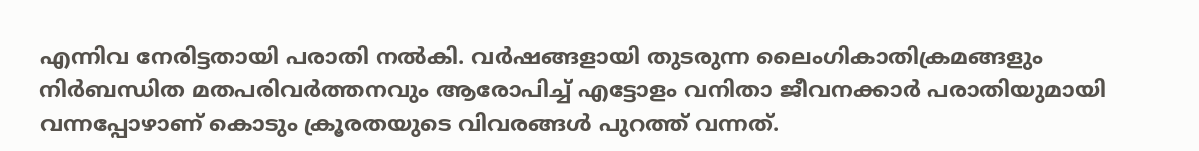എന്നിവ നേരിട്ടതായി പരാതി നൽകി. വർഷങ്ങളായി തുടരുന്ന ലൈംഗികാതിക്രമങ്ങളും നിർബന്ധിത മതപരിവർത്തനവും ആരോപിച്ച് എട്ടോളം വനിതാ ജീവനക്കാർ പരാതിയുമായി വന്നപ്പോഴാണ് കൊടും ക്രൂരതയുടെ വിവരങ്ങൾ പുറത്ത് വന്നത്.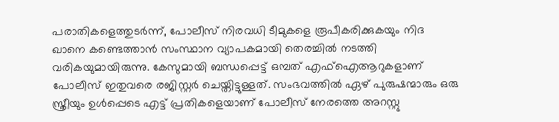പരാതികളെത്തുടർന്ന്, പോലീസ് നിരവധി ടീമുകളെ രൂപീകരിക്കുകയും നിദ ഖാനെ കണ്ടെത്താൻ സംസ്ഥാന വ്യാപകമായി തെരച്ചിൽ നടത്തി വരികയുമായിരുന്നു. കേസുമായി ബന്ധപ്പെട്ട് ഒമ്പത് എഫ്ഐആറുകളാണ് പോലീസ് ഇതുവരെ രജിസ്റ്റർ ചെയ്തിട്ടുള്ളത്. സംഭവത്തിൽ ഏഴ് പുരുഷന്മാരും ഒരു സ്ത്രീയും ഉൾപ്പെടെ എട്ട് പ്രതികളെയാണ് പോലീസ് നേരത്തെ അറസ്റ്റു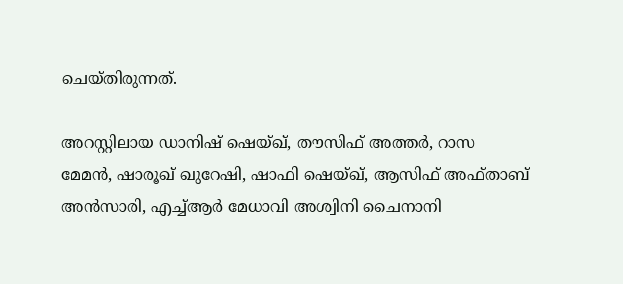ചെയ്തിരുന്നത്.

അറസ്റ്റിലായ ഡാനിഷ് ഷെയ്ഖ്, തൗസിഫ് അത്തർ, റാസ മേമൻ, ഷാരൂഖ് ഖുറേഷി, ഷാഫി ഷെയ്ഖ്, ആസിഫ് അഫ്താബ് അൻസാരി, എച്ച്ആർ മേധാവി അശ്വിനി ചൈനാനി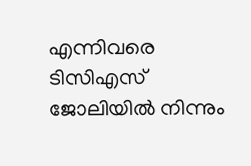എന്നിവരെ ടിസിഎസ് ജോലിയിൽ നിന്നും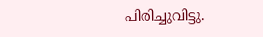പിരിച്ചുവിട്ടു.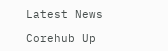Latest News

Corehub Up